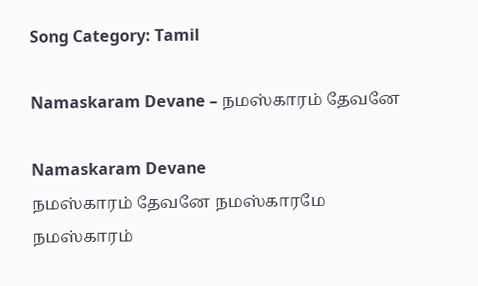Song Category: Tamil

Namaskaram Devane – நமஸ்காரம் தேவனே

Namaskaram Devane
நமஸ்காரம் தேவனே நமஸ்காரமே
நமஸ்காரம்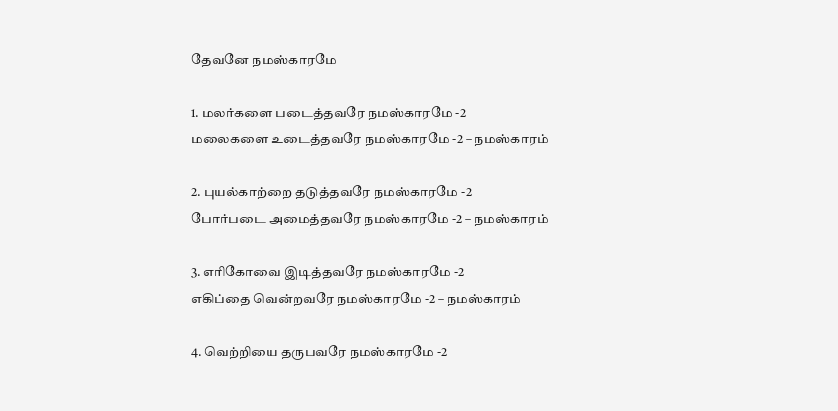தேவனே நமஸ்காரமே

1. மலர்களை படைத்தவரே நமஸ்காரமே -2
மலைகளை உடைத்தவரே நமஸ்காரமே -2 – நமஸ்காரம்

2. புயல்காற்றை தடுத்தவரே நமஸ்காரமே -2
போர்படை அமைத்தவரே நமஸ்காரமே -2 – நமஸ்காரம்

3. எரிகோவை இடித்தவரே நமஸ்காரமே -2
எகிப்தை வென்றவரே நமஸ்காரமே -2 – நமஸ்காரம்

4. வெற்றியை தருபவரே நமஸ்காரமே -2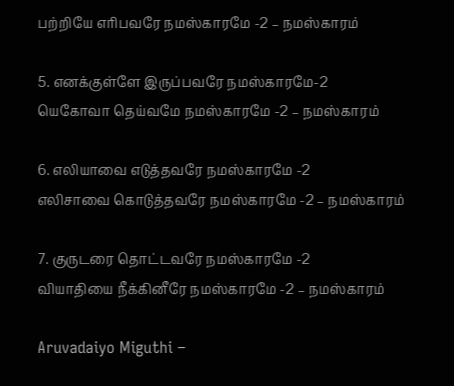பற்றியே எரிபவரே நமஸ்காரமே -2 – நமஸ்காரம்

5. எனக்குள்ளே இருப்பவரே நமஸ்காரமே-2
யெகோவா தெய்வமே நமஸ்காரமே -2 – நமஸ்காரம்

6. எலியாவை எடுத்தவரே நமஸ்காரமே -2
எலிசாவை கொடுத்தவரே நமஸ்காரமே -2 – நமஸ்காரம்

7. குருடரை தொட்டவரே நமஸ்காரமே -2
வியாதியை நீக்கினீரே நமஸ்காரமே -2 – நமஸ்காரம்

Aruvadaiyo Miguthi –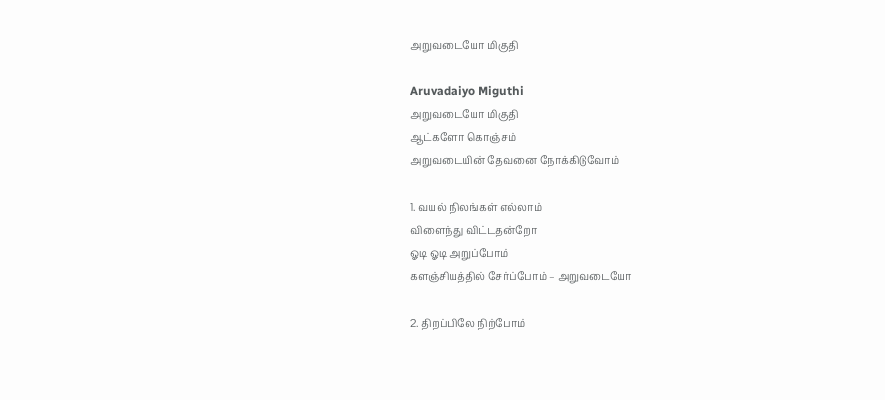அறுவடையோ மிகுதி

Aruvadaiyo Miguthi
அறுவடையோ மிகுதி
ஆட்களோ கொஞ்சம்
அறுவடையின் தேவனை நோக்கிடுவோம்

1. வயல் நிலங்கள் எல்லாம்
விளைந்து விட்டதன்றோ
ஓடி ஓடி அறுப்போம்
களஞ்சியத்தில் சேர்ப்போம் – அறுவடையோ

2. திறப்பிலே நிற்போம்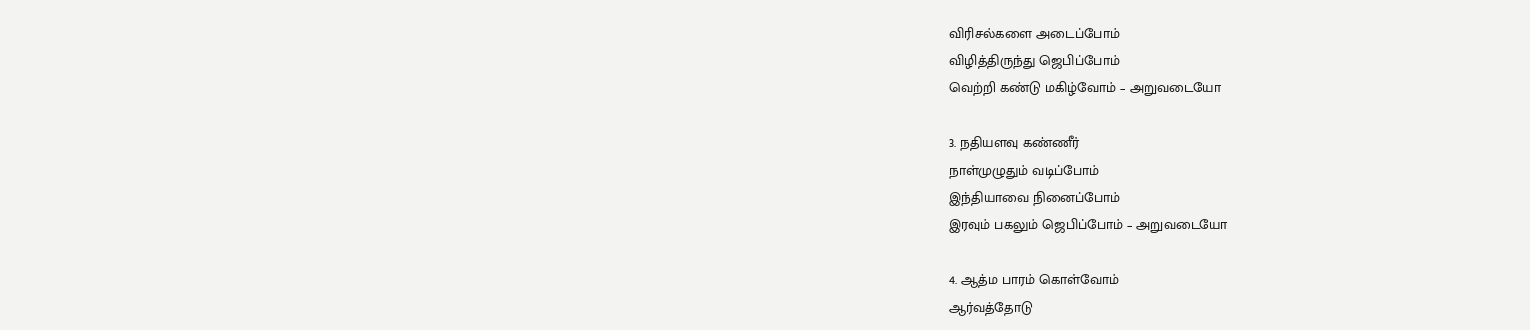விரிசல்களை அடைப்போம்
விழித்திருந்து ஜெபிப்போம்
வெற்றி கண்டு மகிழ்வோம் – அறுவடையோ

3. நதியளவு கண்ணீர்
நாள்முழுதும் வடிப்போம்
இந்தியாவை நினைப்போம்
இரவும் பகலும் ஜெபிப்போம் – அறுவடையோ

4. ஆத்ம பாரம் கொள்வோம்
ஆர்வத்தோடு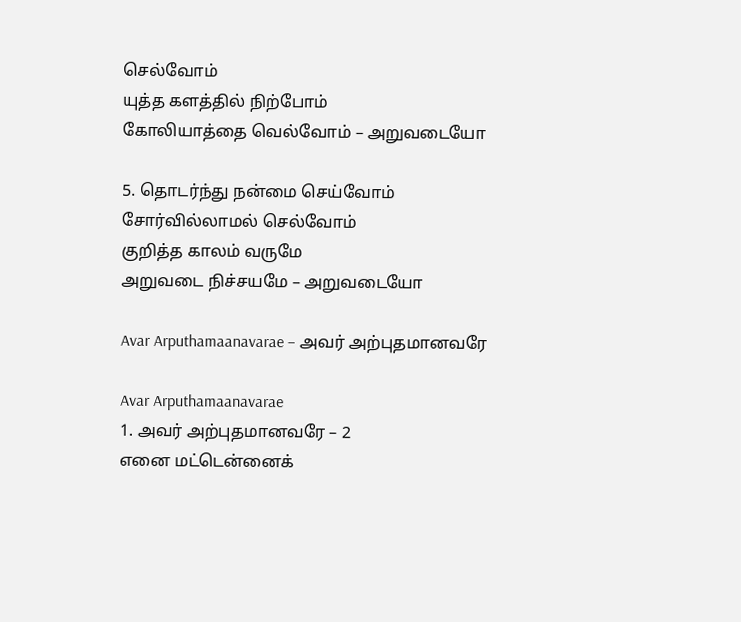செல்வோம்
யுத்த களத்தில் நிற்போம்
கோலியாத்தை வெல்வோம் – அறுவடையோ

5. தொடர்ந்து நன்மை செய்வோம்
சோர்வில்லாமல் செல்வோம்
குறித்த காலம் வருமே
அறுவடை நிச்சயமே – அறுவடையோ

Avar Arputhamaanavarae – அவர் அற்புதமானவரே

Avar Arputhamaanavarae
1. அவர் அற்புதமானவரே – 2
எனை மட்டென்னைக்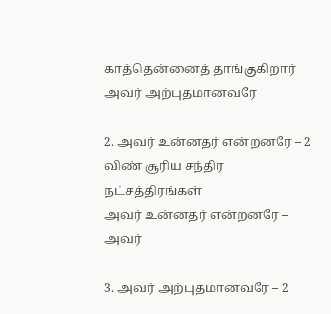காத்தென்னைத் தாங்குகிறார்
அவர் அற்புதமானவரே

2. அவர் உன்னதர் என்றனரே – 2
விண் சூரிய சந்திர நட்சத்திரங்கள்
அவர் உன்னதர் என்றனரே – அவர்

3. அவர் அற்புதமானவரே – 2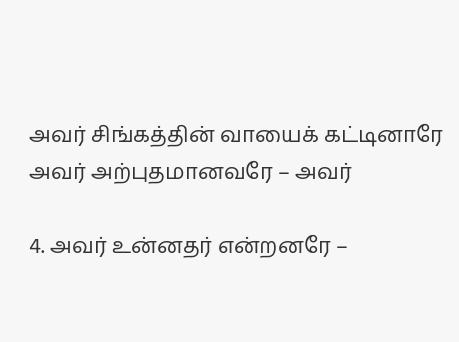அவர் சிங்கத்தின் வாயைக் கட்டினாரே
அவர் அற்புதமானவரே – அவர்

4. அவர் உன்னதர் என்றனரே –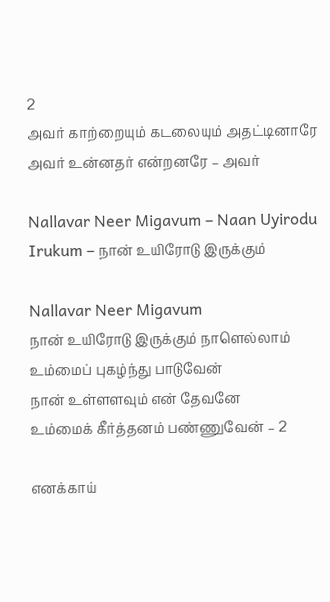2
அவர் காற்றையும் கடலையும் அதட்டினாரே
அவர் உன்னதர் என்றனரே – அவர்

Nallavar Neer Migavum – Naan Uyirodu Irukum – நான் உயிரோடு இருக்கும்

Nallavar Neer Migavum
நான் உயிரோடு இருக்கும் நாளெல்லாம்
உம்மைப் புகழ்ந்து பாடுவேன்
நான் உள்ளளவும் என் தேவனே
உம்மைக் கீர்த்தனம் பண்ணுவேன் – 2

எனக்காய்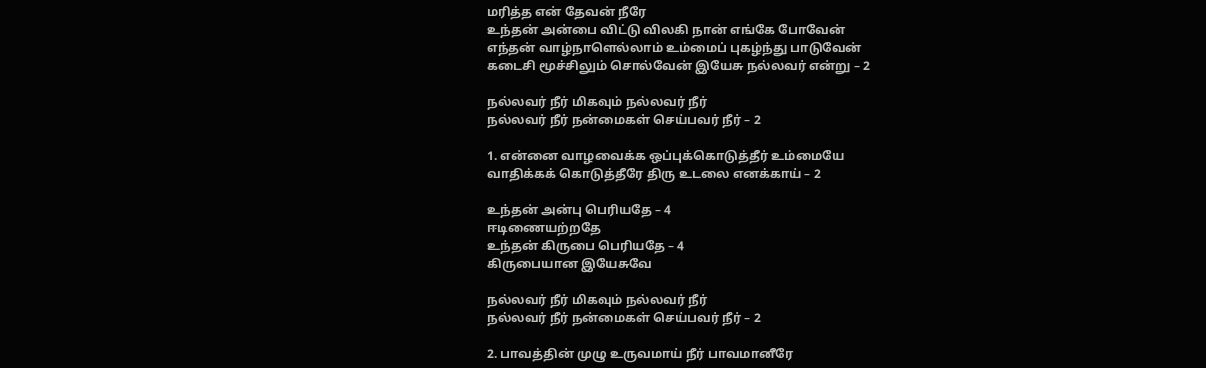மரித்த என் தேவன் நீரே
உந்தன் அன்பை விட்டு விலகி நான் எங்கே போவேன்
எந்தன் வாழ்நாளெல்லாம் உம்மைப் புகழ்ந்து பாடுவேன்
கடைசி மூச்சிலும் சொல்வேன் இயேசு நல்லவர் என்று – 2

நல்லவர் நீர் மிகவும் நல்லவர் நீர்
நல்லவர் நீர் நன்மைகள் செய்பவர் நீர் – 2

1. என்னை வாழவைக்க ஒப்புக்கொடுத்தீர் உம்மையே
வாதிக்கக் கொடுத்தீரே திரு உடலை எனக்காய் – 2

உந்தன் அன்பு பெரியதே – 4
ஈடிணையற்றதே
உந்தன் கிருபை பெரியதே – 4
கிருபையான இயேசுவே

நல்லவர் நீர் மிகவும் நல்லவர் நீர்
நல்லவர் நீர் நன்மைகள் செய்பவர் நீர் – 2

2. பாவத்தின் முழு உருவமாய் நீர் பாவமானீரே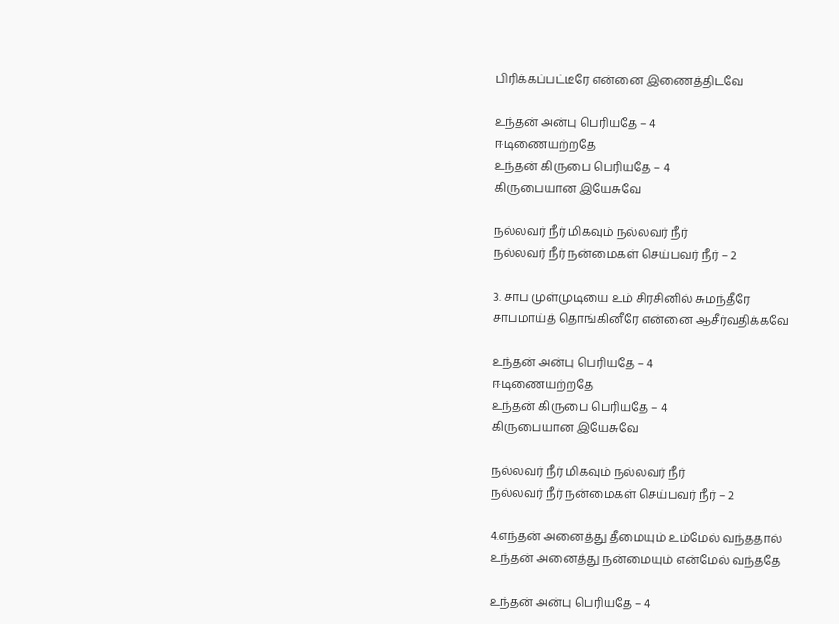பிரிக்கப்பட்டீரே என்னை இணைத்திடவே

உந்தன் அன்பு பெரியதே – 4
ஈடிணையற்றதே
உந்தன் கிருபை பெரியதே – 4
கிருபையான இயேசுவே

நல்லவர் நீர் மிகவும் நல்லவர் நீர்
நல்லவர் நீர் நன்மைகள் செய்பவர் நீர் – 2

3. சாப முள்முடியை உம் சிரசினில் சுமந்தீரே
சாபமாய்த் தொங்கினீரே என்னை ஆசீர்வதிக்கவே

உந்தன் அன்பு பெரியதே – 4
ஈடிணையற்றதே
உந்தன் கிருபை பெரியதே – 4
கிருபையான இயேசுவே

நல்லவர் நீர் மிகவும் நல்லவர் நீர்
நல்லவர் நீர் நன்மைகள் செய்பவர் நீர் – 2

4.எந்தன் அனைத்து தீமையும் உம்மேல் வந்ததால்
உந்தன் அனைத்து நன்மையும் என்மேல் வந்ததே

உந்தன் அன்பு பெரியதே – 4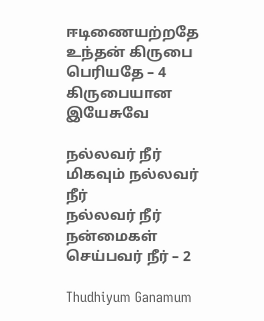ஈடிணையற்றதே
உந்தன் கிருபை பெரியதே – 4
கிருபையான இயேசுவே

நல்லவர் நீர் மிகவும் நல்லவர் நீர்
நல்லவர் நீர் நன்மைகள் செய்பவர் நீர் – 2

Thudhiyum Ganamum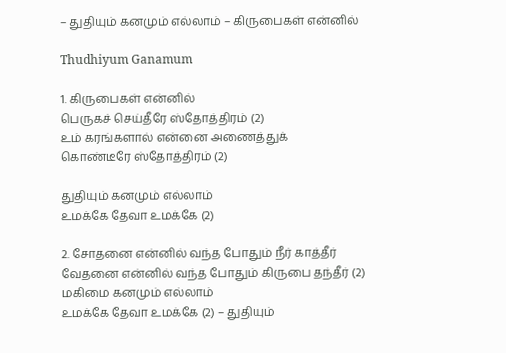– துதியும் கனமும் எல்லாம் – கிருபைகள் என்னில்

Thudhiyum Ganamum

1. கிருபைகள் என்னில்
பெருகச் செய்தீரே ஸ்தோத்திரம் (2)
உம் கரங்களால் என்னை அணைத்துக்
கொண்டீரே ஸ்தோத்திரம் (2)

துதியும் கனமும் எல்லாம்
உமக்கே தேவா உமக்கே (2)

2. சோதனை என்னில் வந்த போதும் நீர் காத்தீர்
வேதனை என்னில் வந்த போதும் கிருபை தந்தீர் (2)
மகிமை கனமும் எல்லாம்
உமக்கே தேவா உமக்கே (2) – துதியும்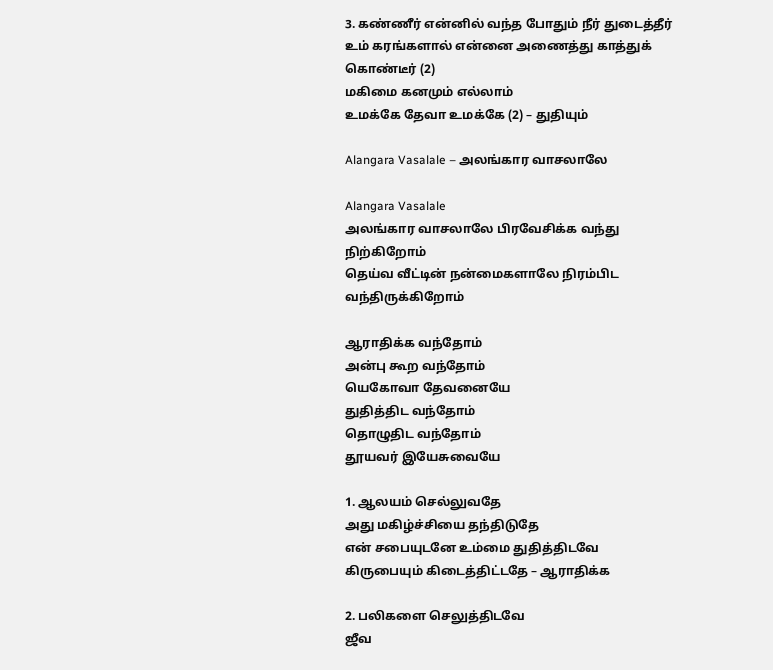3. கண்ணீர் என்னில் வந்த போதும் நீர் துடைத்தீர்
உம் கரங்களால் என்னை அணைத்து காத்துக் கொண்டீர் (2)
மகிமை கனமும் எல்லாம்
உமக்கே தேவா உமக்கே (2) – துதியும்

Alangara Vasalale – அலங்கார வாசலாலே

Alangara Vasalale
அலங்கார வாசலாலே பிரவேசிக்க வந்து நிற்கிறோம்
தெய்வ வீட்டின் நன்மைகளாலே நிரம்பிட வந்திருக்கிறோம்

ஆராதிக்க வந்தோம்
அன்பு கூற வந்தோம்
யெகோவா தேவனையே
துதித்திட வந்தோம்
தொழுதிட வந்தோம்
தூயவர் இயேசுவையே

1. ஆலயம் செல்லுவதே
அது மகிழ்ச்சியை தந்திடுதே
என் சபையுடனே உம்மை துதித்திடவே
கிருபையும் கிடைத்திட்டதே – ஆராதிக்க

2. பலிகளை செலுத்திடவே
ஜீவ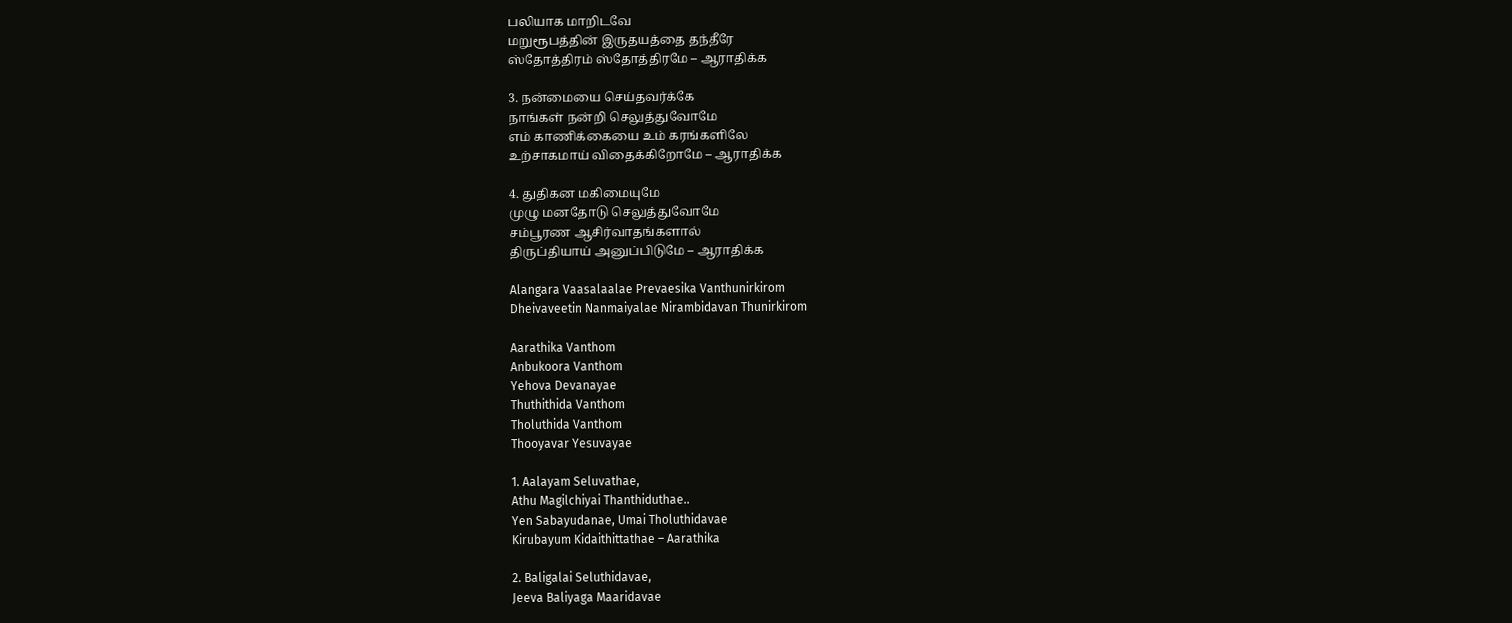பலியாக மாறிடவே
மறுரூபத்தின் இருதயத்தை தந்தீரே
ஸ்தோத்திரம் ஸ்தோத்திரமே – ஆராதிக்க

3. நன்மையை செய்தவர்க்கே
நாங்கள் நன்றி செலுத்துவோமே
எம் காணிக்கையை உம் கரங்களிலே
உற்சாகமாய் விதைக்கிறோமே – ஆராதிக்க

4. துதிகன மகிமையுமே
முழு மனதோடு செலுத்துவோமே
சம்பூரண ஆசிர்வாதங்களால்
திருப்தியாய் அனுப்பிடுமே – ஆராதிக்க

Alangara Vaasalaalae Prevaesika Vanthunirkirom
Dheivaveetin Nanmaiyalae Nirambidavan Thunirkirom

Aarathika Vanthom
Anbukoora Vanthom
Yehova Devanayae
Thuthithida Vanthom
Tholuthida Vanthom
Thooyavar Yesuvayae

1. Aalayam Seluvathae,
Athu Magilchiyai Thanthiduthae..
Yen Sabayudanae, Umai Tholuthidavae
Kirubayum Kidaithittathae – Aarathika

2. Baligalai Seluthidavae,
Jeeva Baliyaga Maaridavae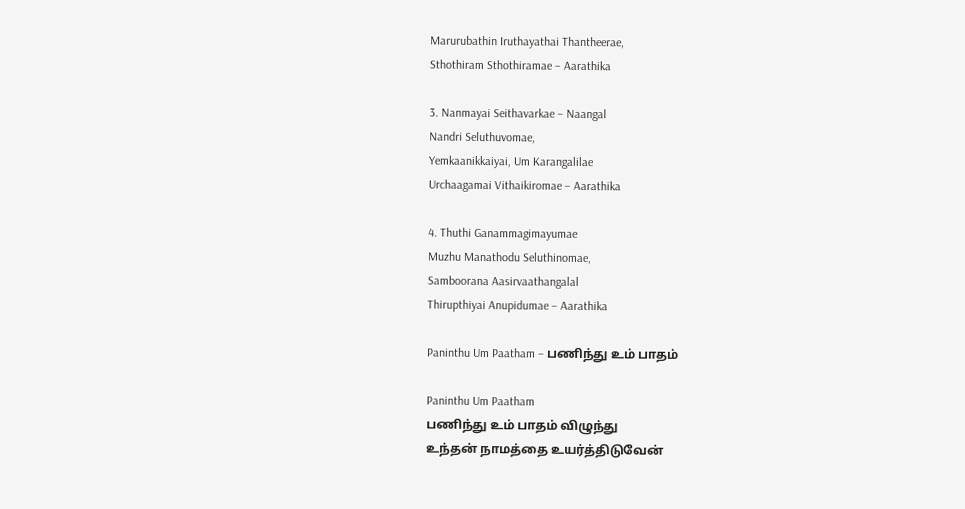Marurubathin Iruthayathai Thantheerae,
Sthothiram Sthothiramae – Aarathika

3. Nanmayai Seithavarkae – Naangal
Nandri Seluthuvomae,
Yemkaanikkaiyai, Um Karangalilae
Urchaagamai Vithaikiromae – Aarathika

4. Thuthi Ganammagimayumae
Muzhu Manathodu Seluthinomae,
Samboorana Aasirvaathangalal
Thirupthiyai Anupidumae – Aarathika

Paninthu Um Paatham – பணிந்து உம் பாதம்

Paninthu Um Paatham
பணிந்து உம் பாதம் விழுந்து
உந்தன் நாமத்தை உயர்த்திடுவேன்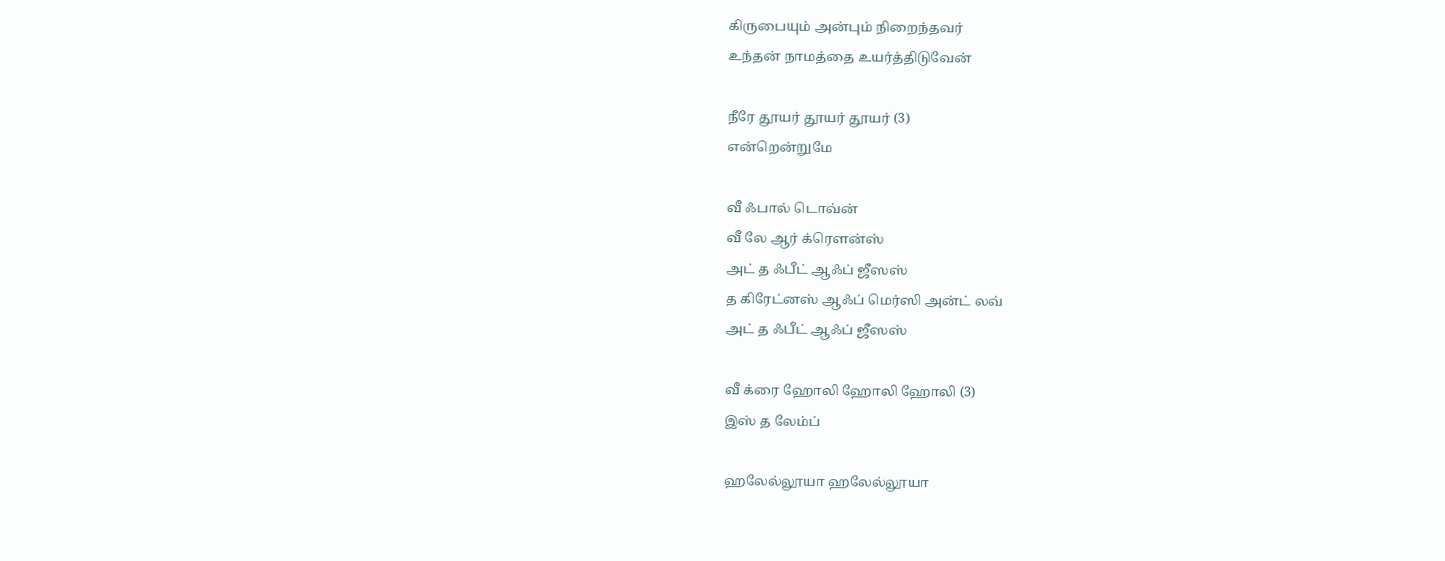கிருபையும் அன்பும் நிறைந்தவர்
உந்தன் நாமத்தை உயர்த்திடுவேன்

நீரே தூயர் தூயர் தூயர் (3)
என்றென்றுமே

வீ ஃபால் டொவ்ன்
வீ லே ஆர் க்ரௌன்ஸ்
அட் த ஃபீட் ஆஃப் ஜீஸஸ்
த கிரேட்னஸ் ஆஃப் மெர்ஸி அன்ட் லவ்
அட் த ஃபீட் ஆஃப் ஜீஸஸ்

வீ க்ரை ஹோலி ஹோலி ஹோலி (3)
இஸ் த லேம்ப்

ஹலேல்லூயா ஹலேல்லூயா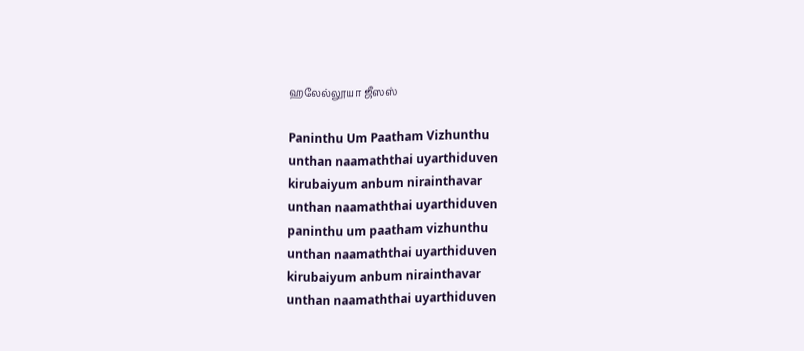ஹலேல்லூயா ஜீஸஸ்

Paninthu Um Paatham Vizhunthu
unthan naamaththai uyarthiduven
kirubaiyum anbum nirainthavar
unthan naamaththai uyarthiduven
paninthu um paatham vizhunthu
unthan naamaththai uyarthiduven
kirubaiyum anbum nirainthavar
unthan naamaththai uyarthiduven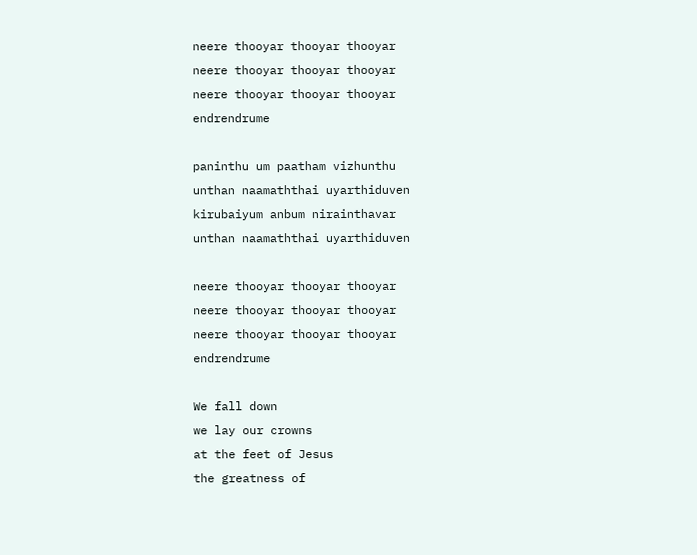neere thooyar thooyar thooyar
neere thooyar thooyar thooyar
neere thooyar thooyar thooyar
endrendrume

paninthu um paatham vizhunthu
unthan naamaththai uyarthiduven
kirubaiyum anbum nirainthavar
unthan naamaththai uyarthiduven

neere thooyar thooyar thooyar
neere thooyar thooyar thooyar
neere thooyar thooyar thooyar
endrendrume

We fall down
we lay our crowns
at the feet of Jesus
the greatness of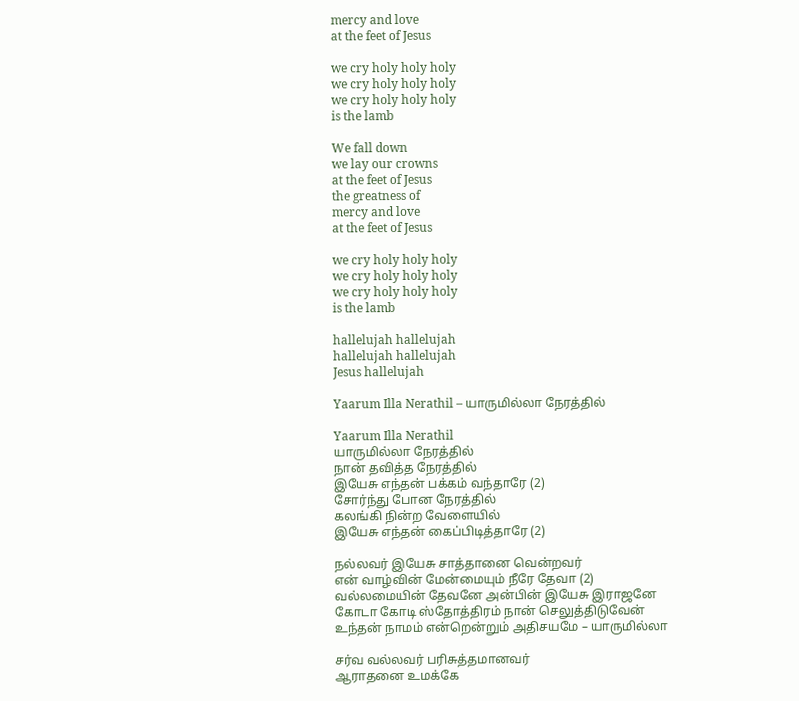mercy and love
at the feet of Jesus

we cry holy holy holy
we cry holy holy holy
we cry holy holy holy
is the lamb

We fall down
we lay our crowns
at the feet of Jesus
the greatness of
mercy and love
at the feet of Jesus

we cry holy holy holy
we cry holy holy holy
we cry holy holy holy
is the lamb

hallelujah hallelujah
hallelujah hallelujah
Jesus hallelujah

Yaarum Illa Nerathil – யாருமில்லா நேரத்தில்

Yaarum Illa Nerathil
யாருமில்லா நேரத்தில்
நான் தவித்த நேரத்தில்
இயேசு எந்தன் பக்கம் வந்தாரே (2)
சோர்ந்து போன நேரத்தில்
கலங்கி நின்ற வேளையில்
இயேசு எந்தன் கைப்பிடித்தாரே (2)

நல்லவர் இயேசு சாத்தானை வென்றவர்
என் வாழ்வின் மேன்மையும் நீரே தேவா (2)
வல்லமையின் தேவனே அன்பின் இயேசு இராஜனே
கோடா கோடி ஸ்தோத்திரம் நான் செலுத்திடுவேன்
உந்தன் நாமம் என்றென்றும் அதிசயமே – யாருமில்லா

சர்வ வல்லவர் பரிசுத்தமானவர்
ஆராதனை உமக்கே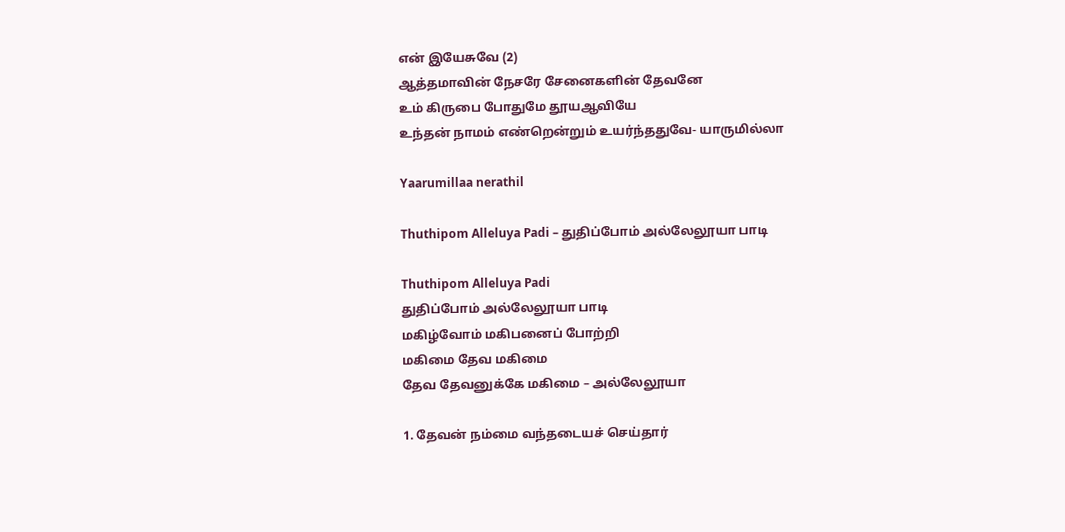என் இயேசுவே (2)
ஆத்தமாவின் நேசரே சேனைகளின் தேவனே
உம் கிருபை போதுமே தூயஆவியே
உந்தன் நாமம் எண்றென்றும் உயர்ந்ததுவே- யாருமில்லா

Yaarumillaa nerathil

Thuthipom Alleluya Padi – துதிப்போம் அல்லேலூயா பாடி

Thuthipom Alleluya Padi
துதிப்போம் அல்லேலூயா பாடி
மகிழ்வோம் மகிபனைப் போற்றி
மகிமை தேவ மகிமை
தேவ தேவனுக்கே மகிமை – அல்லேலூயா

1. தேவன் நம்மை வந்தடையச் செய்தார்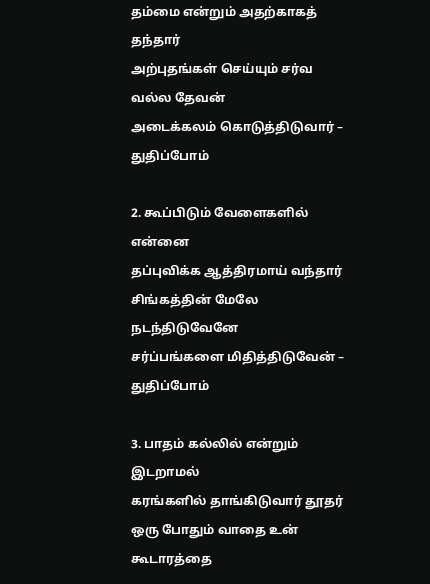தம்மை என்றும் அதற்காகத் தந்தார்
அற்புதங்கள் செய்யும் சர்வ வல்ல தேவன்
அடைக்கலம் கொடுத்திடுவார் – துதிப்போம்

2. கூப்பிடும் வேளைகளில் என்னை
தப்புவிக்க ஆத்திரமாய் வந்தார்
சிங்கத்தின் மேலே நடந்திடுவேனே
சர்ப்பங்களை மிதித்திடுவேன் – துதிப்போம்

3. பாதம் கல்லில் என்றும் இடறாமல்
கரங்களில் தாங்கிடுவார் தூதர்
ஒரு போதும் வாதை உன் கூடாரத்தை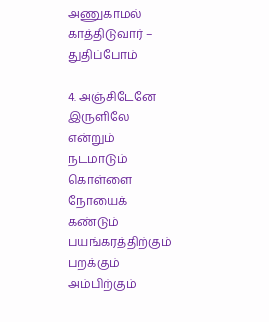அணுகாமல் காத்திடுவார் – துதிப்போம்

4. அஞ்சிடேனே இருளிலே என்றும்
நடமாடும் கொள்ளை நோயைக் கண்டும்
பயங்கரத்திற்கும் பறக்கும் அம்பிற்கும்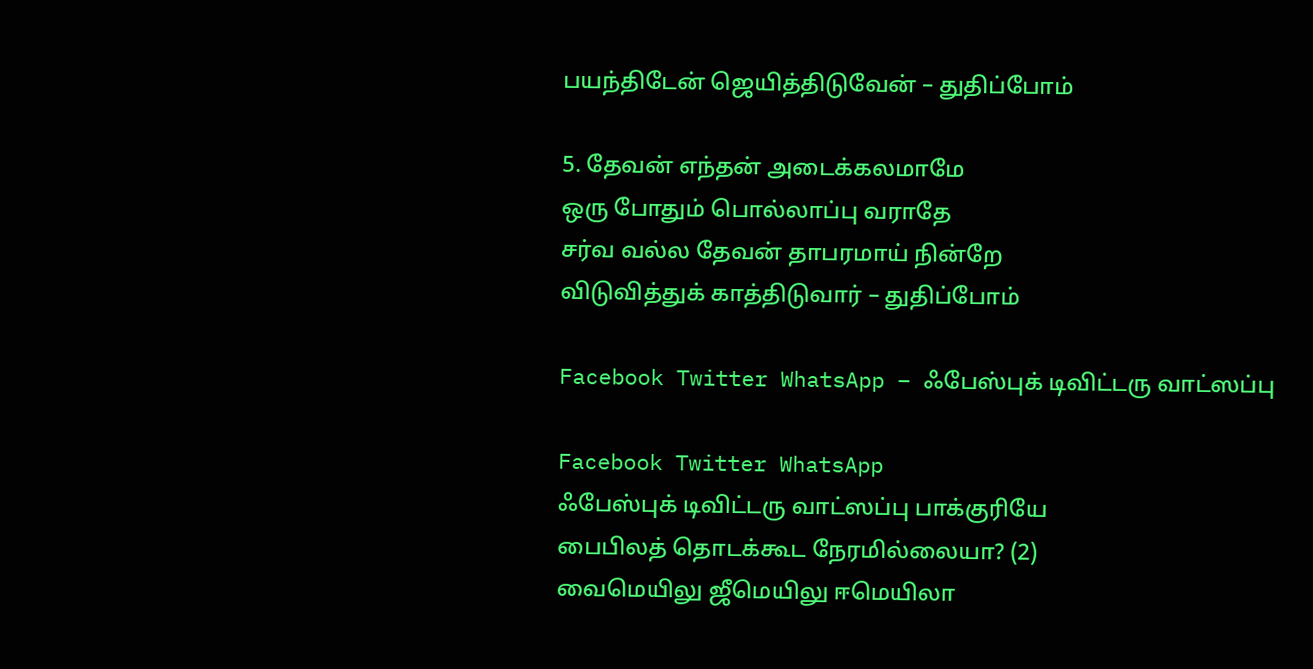பயந்திடேன் ஜெயித்திடுவேன் – துதிப்போம்

5. தேவன் எந்தன் அடைக்கலமாமே
ஒரு போதும் பொல்லாப்பு வராதே
சர்வ வல்ல தேவன் தாபரமாய் நின்றே
விடுவித்துக் காத்திடுவார் – துதிப்போம்

Facebook Twitter WhatsApp – ஃபேஸ்புக் டிவிட்டரு வாட்ஸப்பு

Facebook Twitter WhatsApp
ஃபேஸ்புக் டிவிட்டரு வாட்ஸப்பு பாக்குரியே
பைபிலத் தொடக்கூட நேரமில்லையா? (2)
வைமெயிலு ஜீமெயிலு ஈமெயிலா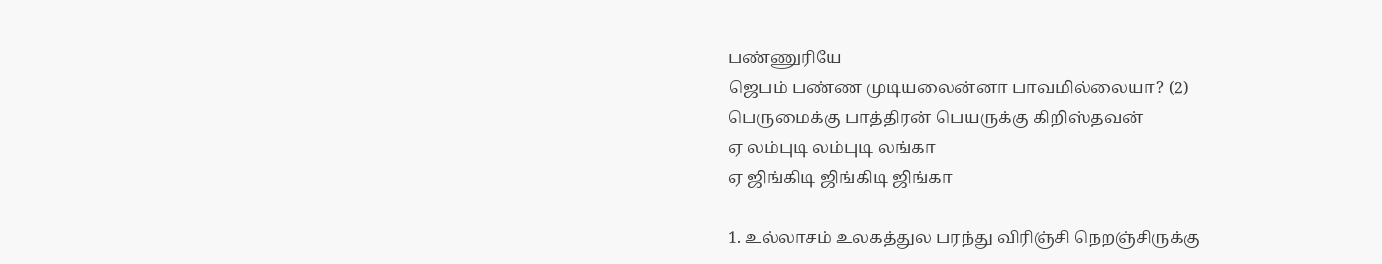பண்ணுரியே
ஜெபம் பண்ண முடியலைன்னா பாவமில்லையா? (2)
பெருமைக்கு பாத்திரன் பெயருக்கு கிறிஸ்தவன்
ஏ லம்புடி லம்புடி லங்கா
ஏ ஜிங்கிடி ஜிங்கிடி ஜிங்கா

1. உல்லாசம் உலகத்துல பரந்து விரிஞ்சி நெறஞ்சிருக்கு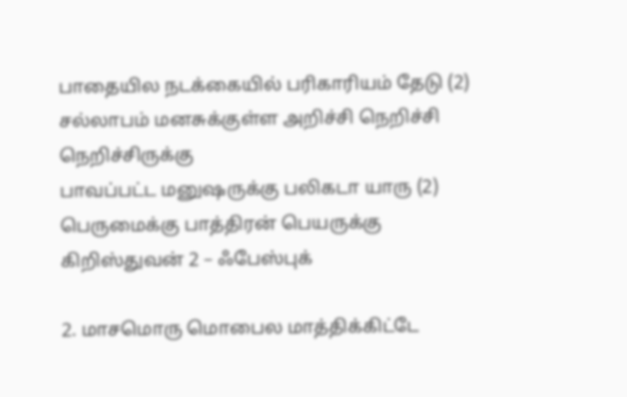பாதையில நடக்கையில் பரிகாரியம் தேடு (2)
சல்லாபம் மனசுக்குள்ள அறிச்சி நெறிச்சி நெறிச்சிருக்கு
பாவப்பட்ட மனுஷருக்கு பலிகடா யாரு (2)
பெருமைக்கு பாத்திரன் பெயருக்கு கிறிஸ்துவன் 2 – ஃபேஸ்புக்

2. மாசமொரு மொபைல மாத்திக்கிட்டே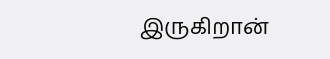இருகிறான்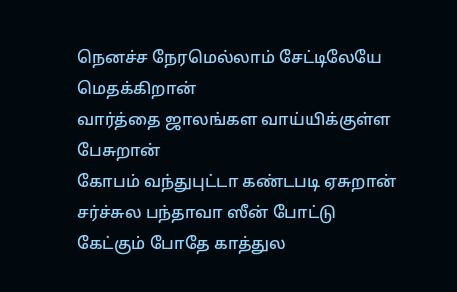நெனச்ச நேரமெல்லாம் சேட்டிலேயே மெதக்கிறான்
வார்த்தை ஜாலங்கள வாய்யிக்குள்ள பேசுறான்
கோபம் வந்துபுட்டா கண்டபடி ஏசுறான்
சர்ச்சுல பந்தாவா ஸீன் போட்டு
கேட்கும் போதே காத்துல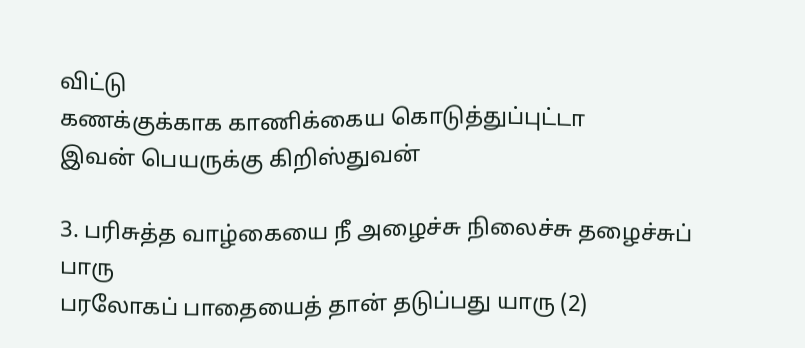விட்டு
கணக்குக்காக காணிக்கைய கொடுத்துப்புட்டா
இவன் பெயருக்கு கிறிஸ்துவன்

3. பரிசுத்த வாழ்கையை நீ அழைச்சு நிலைச்சு தழைச்சுப் பாரு
பரலோகப் பாதையைத் தான் தடுப்பது யாரு (2)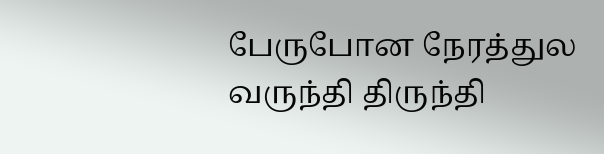பேருபோன நேரத்துல வருந்தி திருந்தி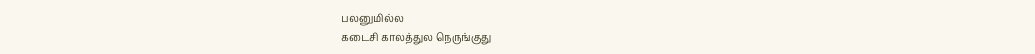பலனுமில்ல
கடைசி காலத்துல நெருங்குது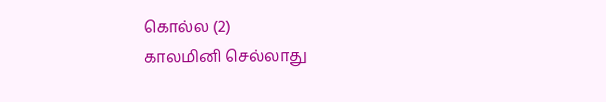கொல்ல (2)
காலமினி செல்லாது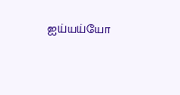ஐய்யய்யோ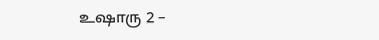உஷாரு 2 –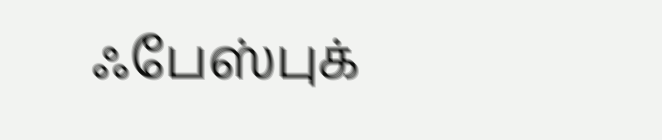ஃபேஸ்புக்